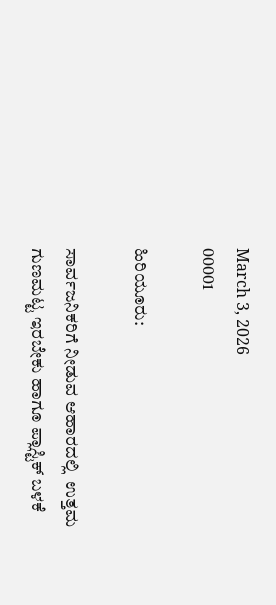March 3, 2026
00001

ಹಿರಿಯೂರು:

ಸಾರ್ವಜನಿಕರಿಗೆ ನೀಡುವ ಆಹಾರದಲ್ಲಿ  ಉತ್ತಮ ಗುಣಮಟ್ಟ ಇರಬೇಕು ಹಾಗೂ ಪ್ಲಾಸ್ಟಿಕ್ ಬಳಕೆ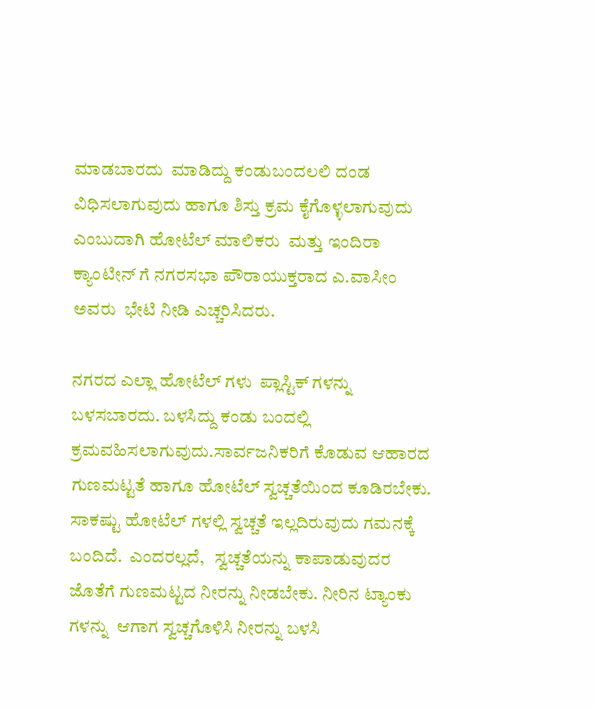ಮಾಡಬಾರದು  ಮಾಡಿದ್ದು ಕಂಡುಬಂದಲಲಿ ದಂಡ ವಿಧಿಸಲಾಗುವುದು ಹಾಗೂ ಶಿಸ್ತು ಕ್ರಮ ಕೈಗೊಳ್ಳಲಾಗುವುದು ಎಂಬುದಾಗಿ ಹೋಟೆಲ್ ಮಾಲಿಕರು  ಮತ್ತು ಇಂದಿರಾ ಕ್ಯಾಂಟೀನ್ ಗೆ ನಗರಸಭಾ ಪೌರಾಯುಕ್ತರಾದ ಎ.ವಾಸೀಂ ಅವರು  ಭೇಟಿ ನೀಡಿ ಎಚ್ಚರಿಸಿದರು.

ನಗರದ ಎಲ್ಲಾ ಹೋಟೆಲ್ ಗಳು  ಪ್ಲಾಸ್ಟಿಕ್ ಗಳನ್ನು ಬಳಸಬಾರದು. ಬಳಸಿದ್ದು ಕಂಡು ಬಂದಲ್ಲಿ ಕ್ರಮವಹಿಸಲಾಗುವುದು.ಸಾರ್ವಜನಿಕರಿಗೆ ಕೊಡುವ ಆಹಾರದ ಗುಣಮಟ್ಟತೆ ಹಾಗೂ ಹೋಟೆಲ್ ಸ್ವಚ್ಚತೆಯಿಂದ ಕೂಡಿರಬೇಕು. ಸಾಕಷ್ಟು ಹೋಟೆಲ್ ಗಳಲ್ಲಿ ಸ್ವಚ್ಚತೆ ಇಲ್ಲದಿರುವುದು ಗಮನಕ್ಕೆ ಬಂದಿದೆ.  ಎಂದರಲ್ಲದೆ,   ಸ್ವಚ್ಚತೆಯನ್ನು ಕಾಪಾಡುವುದರ ಜೊತೆಗೆ ಗುಣಮಟ್ಟದ ನೀರನ್ನು ನೀಡಬೇಕು. ನೀರಿನ ಟ್ಯಾಂಕು ಗಳನ್ನು  ಆಗಾಗ ಸ್ವಚ್ಚಗೊಳಿಸಿ ನೀರನ್ನು ಬಳಸಿ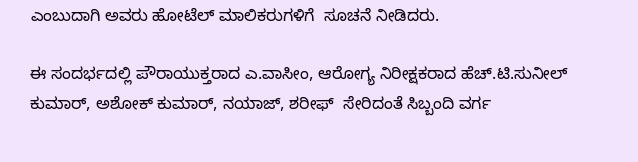ಎಂಬುದಾಗಿ ಅವರು ಹೋಟೆಲ್ ಮಾಲಿಕರುಗಳಿಗೆ  ಸೂಚನೆ ನೀಡಿದರು.

ಈ ಸಂದರ್ಭದಲ್ಲಿ ಪೌರಾಯುಕ್ತರಾದ ಎ.ವಾಸೀಂ, ಆರೋಗ್ಯ ನಿರೀಕ್ಷಕರಾದ ಹೆಚ್.ಟಿ.ಸುನೀಲ್ ಕುಮಾರ್, ಅಶೋಕ್ ಕುಮಾರ್, ನಯಾಜ್, ಶರೀಫ್  ಸೇರಿದಂತೆ ಸಿಬ್ಬಂದಿ ವರ್ಗ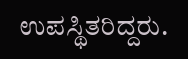ಉಪಸ್ಥಿತರಿದ್ದರು.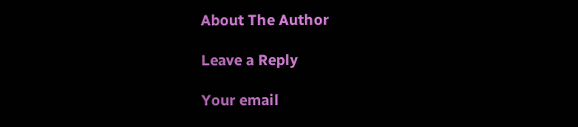About The Author

Leave a Reply

Your email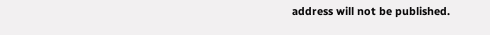address will not be published.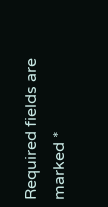Required fields are marked *